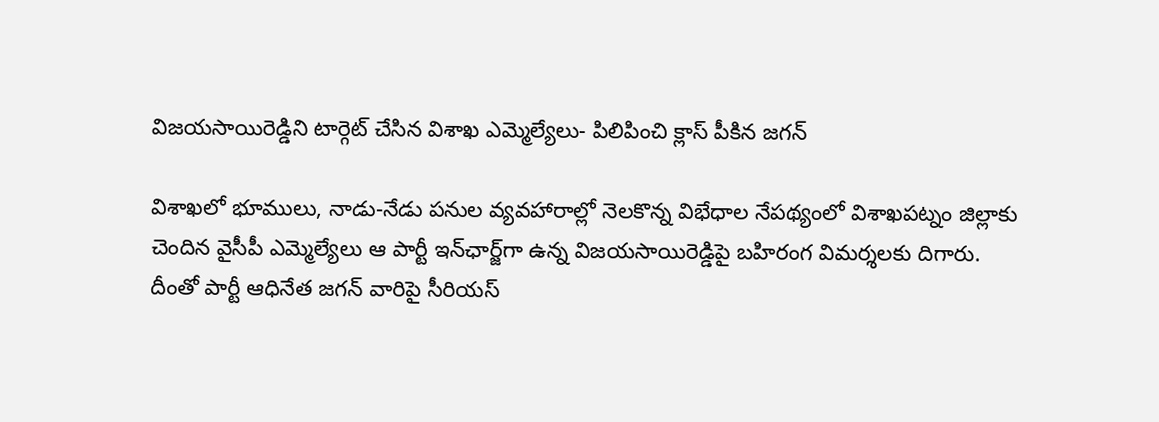విజయసాయిరెడ్డిని టార్గెట్‌ చేసిన విశాఖ ఎమ్మెల్యేలు- పిలిపించి క్లాస్‌ పీకిన జగన్‌

విశాఖలో భూములు, నాడు-నేడు పనుల వ్యవహారాల్లో నెలకొన్న విభేధాల నేపథ్యంలో విశాఖపట్నం జిల్లాకు చెందిన వైసీపీ ఎమ్మెల్యేలు ఆ పార్టీ ఇన్‌ఛార్జ్‌గా ఉన్న విజయసాయిరెడ్డిపై బహిరంగ విమర్శలకు దిగారు. దీంతో పార్టీ ఆధినేత జగన్‌ వారిపై సీరియస్‌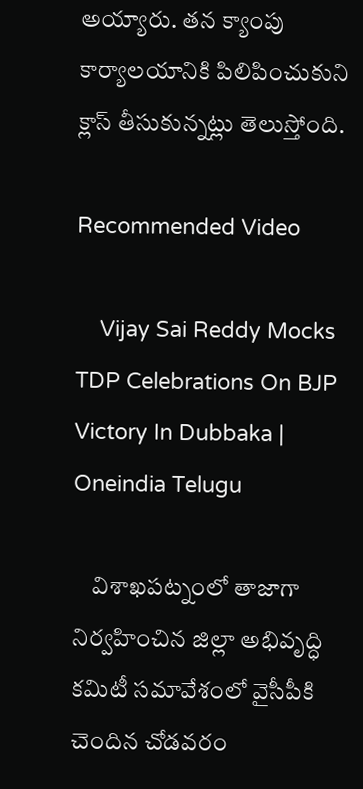అయ్యారు. తన క్యాంపు కార్యాలయానికి పిలిపించుకుని క్లాస్‌ తీసుకున్నట్లు తెలుస్తోంది.

Recommended Video

    Vijay Sai Reddy Mocks TDP Celebrations On BJP Victory In Dubbaka | Oneindia Telugu

    విశాఖపట్నంలో తాజాగా నిర్వహించిన జిల్లా అభివృద్ధి కమిటీ సమావేశంలో వైసీపీకి చెందిన చోడవరం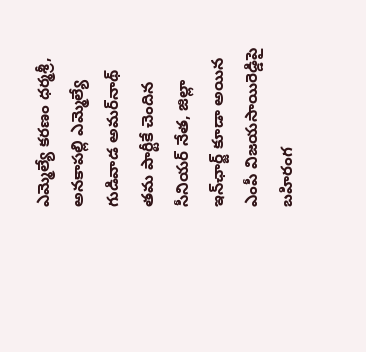ఎమ్మెల్యే కరణం ధర్మశ్రీ, అనకాపల్లి ఎమ్మెల్యే గుడివాడ అమర్‌నాథ్ తమ పార్టీకే చెందిన సీనియర్‌ నేత, జిల్లా ఇన్‌ఛార్జ్‌ కూడా అయిన ఎంపీ విజయసాయిరెడ్డిపై బహిరంగ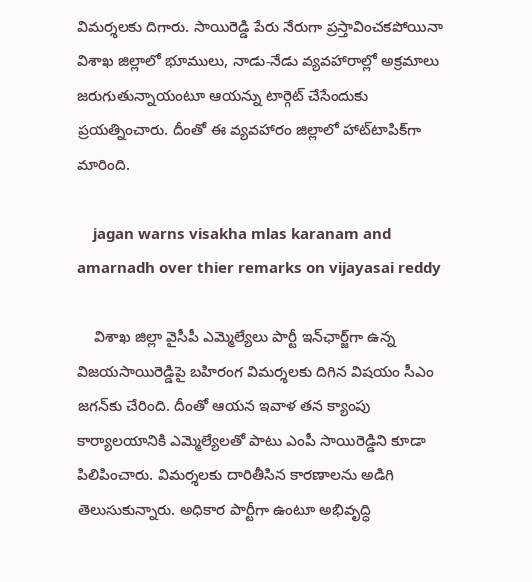విమర్శలకు దిగారు. సాయిరెడ్డి పేరు నేరుగా ప్రస్తావించకపోయినా విశాఖ జిల్లాలో భూములు, నాడు-నేడు వ్యవహారాల్లో అక్రమాలు జరుగుతున్నాయంటూ ఆయన్ను టార్గెట్‌ చేసేందుకు ప్రయత్నించారు. దీంతో ఈ వ్యవహారం జిల్లాలో హాట్‌టాపిక్‌గా మారింది.

    jagan warns visakha mlas karanam and amarnadh over thier remarks on vijayasai reddy

    విశాఖ జిల్లా వైసీపీ ఎమ్మెల్యేలు పార్టీ ఇన్‌ఛార్జ్‌గా ఉన్న విజయసాయిరెడ్డిపై బహిరంగ విమర్శలకు దిగిన విషయం సీఎం జగన్‌కు చేరింది. దీంతో ఆయన ఇవాళ తన క్యాంపు కార్యాలయానికి ఎమ్మెల్యేలతో పాటు ఎంపీ సాయిరెడ్డిని కూడా పిలిపించారు. విమర్శలకు దారితీసిన కారణాలను అడిగి తెలుసుకున్నారు. అధికార పార్టీగా ఉంటూ అభివృద్ధి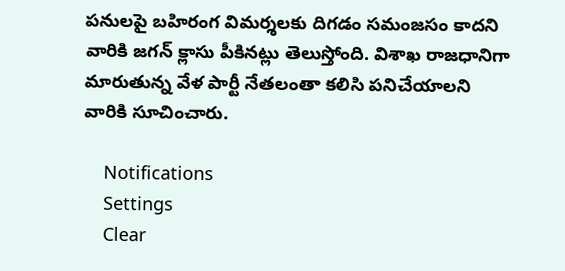పనులపై బహిరంగ విమర్శలకు దిగడం సమంజసం కాదని వారికి జగన్‌ క్లాసు పీకినట్లు తెలుస్తోంది. విశాఖ రాజధానిగా మారుతున్న వేళ పార్టీ నేతలంతా కలిసి పనిచేయాలని వారికి సూచించారు.

    Notifications
    Settings
    Clear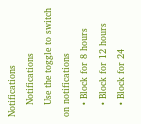Notifications
    Notifications
    Use the toggle to switch on notifications
    • Block for 8 hours
    • Block for 12 hours
    • Block for 24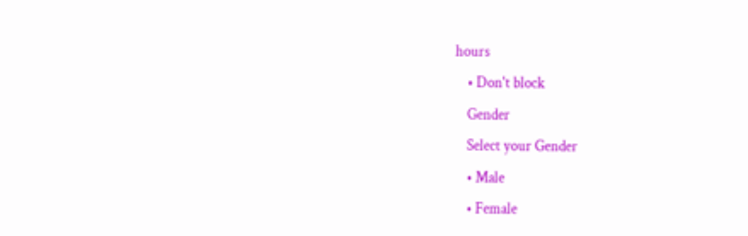hours
    • Don't block
    Gender
    Select your Gender
    • Male
    • Female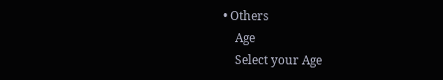• Others
    Age
    Select your Age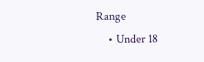Range
    • Under 18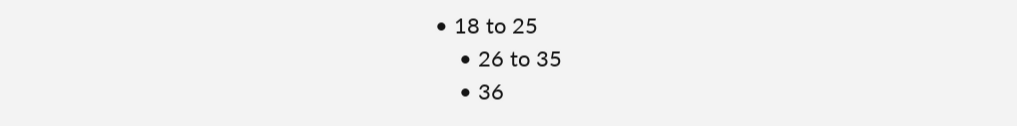• 18 to 25
    • 26 to 35
    • 36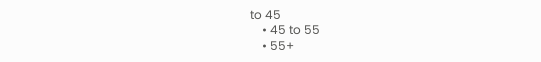to 45
    • 45 to 55
    • 55+